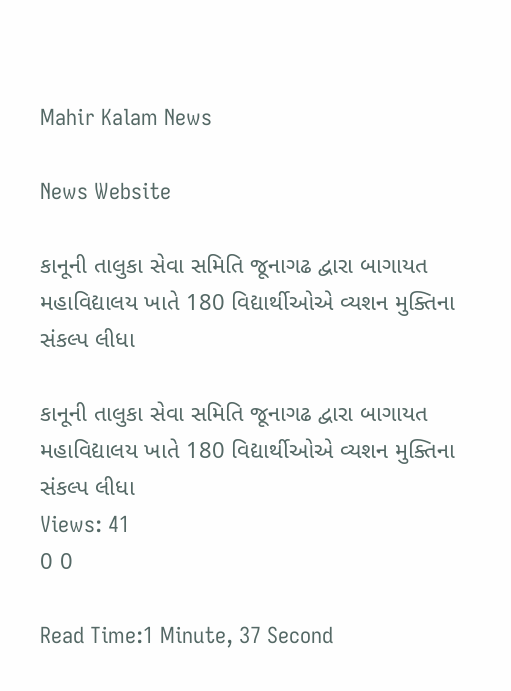Mahir Kalam News

News Website

કાનૂની તાલુકા સેવા સમિતિ જૂનાગઢ દ્વારા બાગાયત મહાવિદ્યાલય ખાતે 180 વિદ્યાર્થીઓએ વ્યશન મુક્તિના સંકલ્પ લીધા

કાનૂની તાલુકા સેવા સમિતિ જૂનાગઢ દ્વારા બાગાયત મહાવિદ્યાલય ખાતે 180 વિદ્યાર્થીઓએ વ્યશન મુક્તિના સંકલ્પ લીધા
Views: 41
0 0

Read Time:1 Minute, 37 Second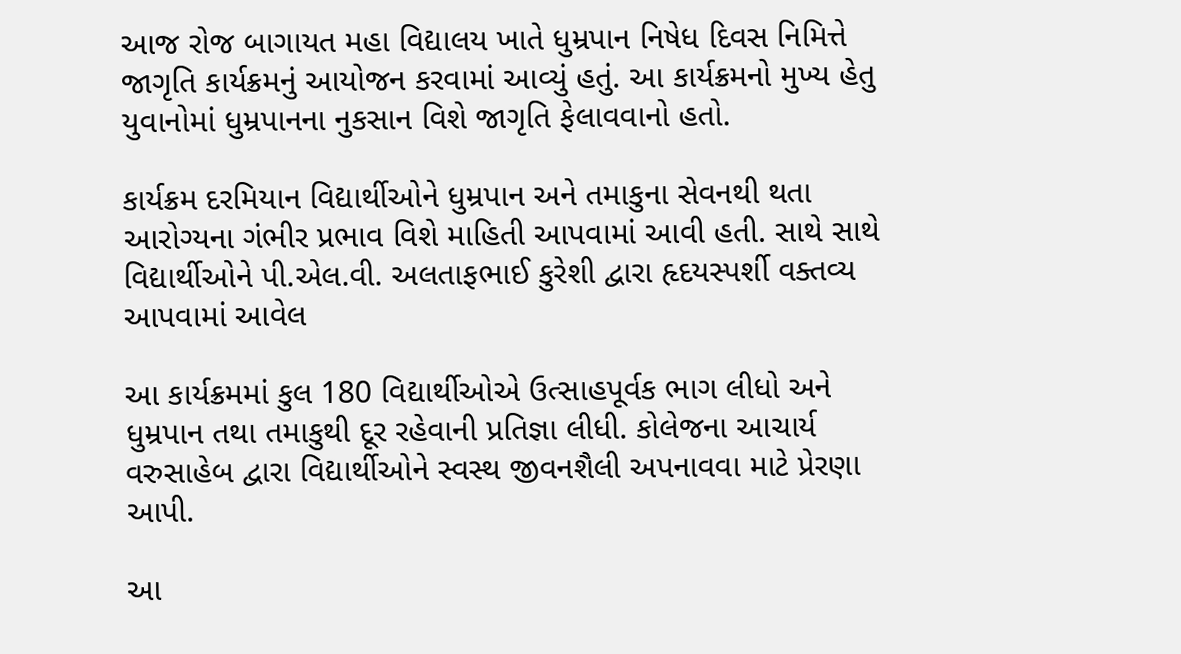આજ રોજ બાગાયત મહા વિદ્યાલય ખાતે ધુમ્રપાન નિષેધ દિવસ નિમિત્તે જાગૃતિ કાર્યક્રમનું આયોજન કરવામાં આવ્યું હતું. આ કાર્યક્રમનો મુખ્ય હેતુ યુવાનોમાં ધુમ્રપાનના નુકસાન વિશે જાગૃતિ ફેલાવવાનો હતો.

કાર્યક્રમ દરમિયાન વિદ્યાર્થીઓને ધુમ્રપાન અને તમાકુના સેવનથી થતા આરોગ્યના ગંભીર પ્રભાવ વિશે માહિતી આપવામાં આવી હતી. સાથે સાથે વિદ્યાર્થીઓને પી.એલ.વી. અલતાફભાઈ કુરેશી દ્વારા હૃદયસ્પર્શી વક્તવ્ય આપવામાં આવેલ

આ કાર્યક્રમમાં કુલ 180 વિદ્યાર્થીઓએ ઉત્સાહપૂર્વક ભાગ લીધો અને ધુમ્રપાન તથા તમાકુથી દૂર રહેવાની પ્રતિજ્ઞા લીધી. કોલેજના આચાર્ય વરુસાહેબ દ્વારા વિદ્યાર્થીઓને સ્વસ્થ જીવનશૈલી અપનાવવા માટે પ્રેરણા આપી.

આ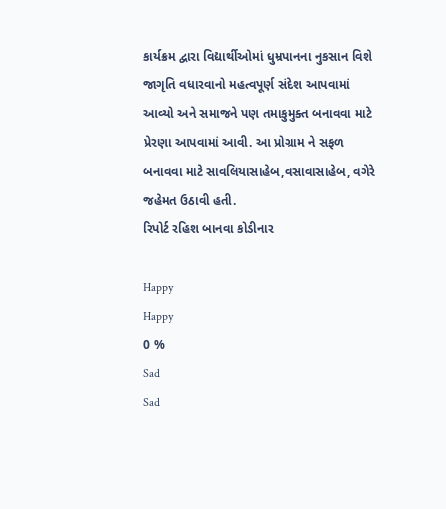કાર્યક્રમ દ્વારા વિદ્યાર્થીઓમાં ધુમ્રપાનના નુકસાન વિશે જાગૃતિ વધારવાનો મહત્વપૂર્ણ સંદેશ આપવામાં આવ્યો અને સમાજને પણ તમાકુમુક્ત બનાવવા માટે પ્રેરણા આપવામાં આવી. આ પ્રોગ્રામ ને સફળ બનાવવા માટે સાવલિયાસાહેબ,વસાવાસાહેબ, વગેરે જહેમત ઉઠાવી હતી.
રિપોર્ટ રહિશ બાનવા કોડીનાર

Happy
Happy
0 %
Sad
Sad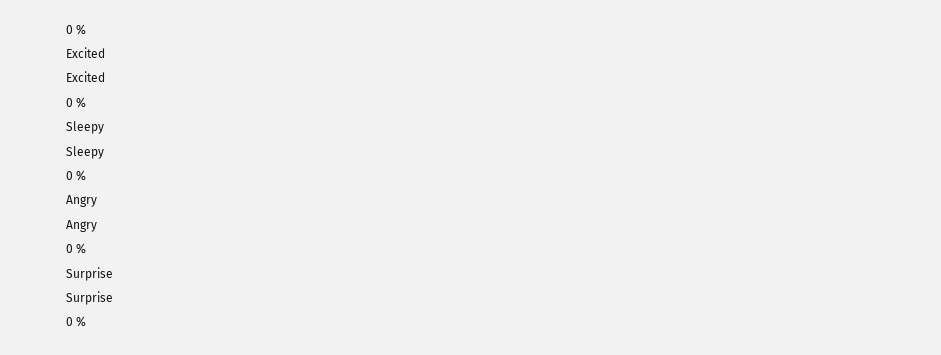0 %
Excited
Excited
0 %
Sleepy
Sleepy
0 %
Angry
Angry
0 %
Surprise
Surprise
0 %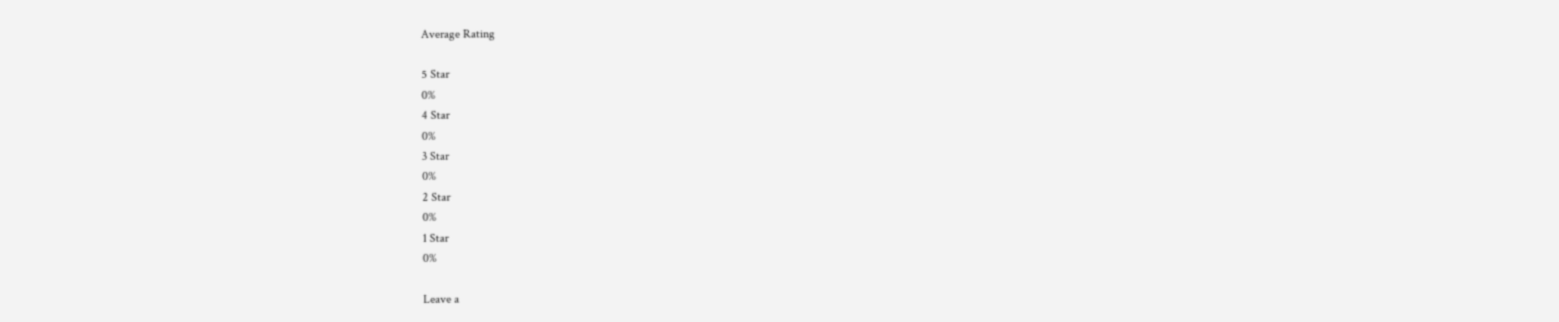Average Rating

5 Star
0%
4 Star
0%
3 Star
0%
2 Star
0%
1 Star
0%

Leave a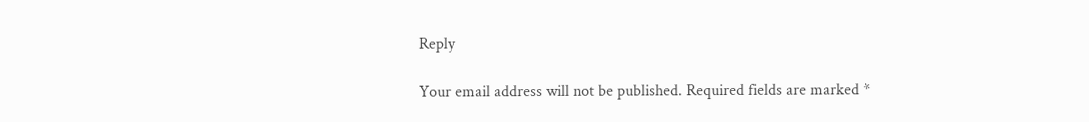Reply

Your email address will not be published. Required fields are marked *